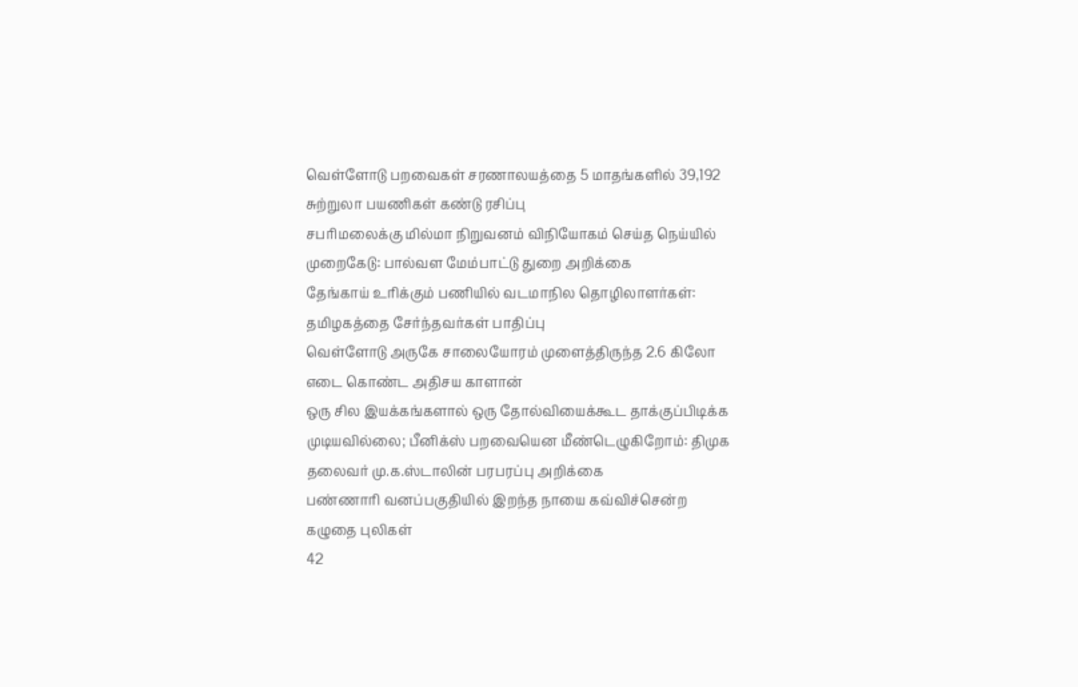வெள்ளோடு பறவைகள் சரணாலயத்தை 5 மாதங்களில் 39,192 சுற்றுலா பயணிகள் கண்டு ரசிப்பு
சபரிமலைக்கு மில்மா நிறுவனம் விநியோகம் செய்த நெய்யில் முறைகேடு: பால்வள மேம்பாட்டு துறை அறிக்கை
தேங்காய் உரிக்கும் பணியில் வடமாநில தொழிலாளர்கள்: தமிழகத்தை சேர்ந்தவர்கள் பாதிப்பு
வெள்ளோடு அருகே சாலையோரம் முளைத்திருந்த 2.6 கிலோ எடை கொண்ட அதிசய காளான்
ஒரு சில இயக்கங்களால் ஒரு தோல்வியைக்கூட தாக்குப்பிடிக்க முடியவில்லை; பீனிக்ஸ் பறவையென மீண்டெழுகிறோம்: திமுக தலைவர் மு.க.ஸ்டாலின் பரபரப்பு அறிக்கை
பண்ணாரி வனப்பகுதியில் இறந்த நாயை கவ்விச்சென்ற கழுதை புலிகள்
42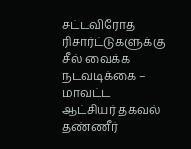சட்டவிரோத ரிசார்ட்டுகளுக்கு சீல் வைக்க நடவடிக்கை – மாவட்ட ஆட்சியர் தகவல்
தண்ணீர்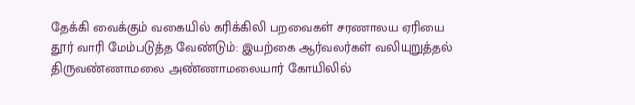தேக்கி வைக்கும் வகையில் கரிக்கிலி பறவைகள் சரணாலய ஏரியை தூர் வாரி மேம்படுத்த வேண்டும்: இயற்கை ஆர்வலர்கள் வலியுறுத்தல்
திருவண்ணாமலை அண்ணாமலையார் கோயிலில்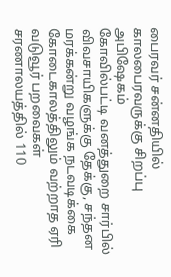பைரவர் சன்னதியில் காலபைரவருக்கு சிறப்பு அபிஷேகம்
கோவில்பட்டி வனத்துறை சார்பில் விவசாயிகளுக்கு தேக்கு, சந்தன மரக்கன்று வழங்க நடவடிக்கை
கோடைகாலத்திலும் வற்றாத ஏரி வடுவூர் பறவைகள் சரணாலயத்தில் 110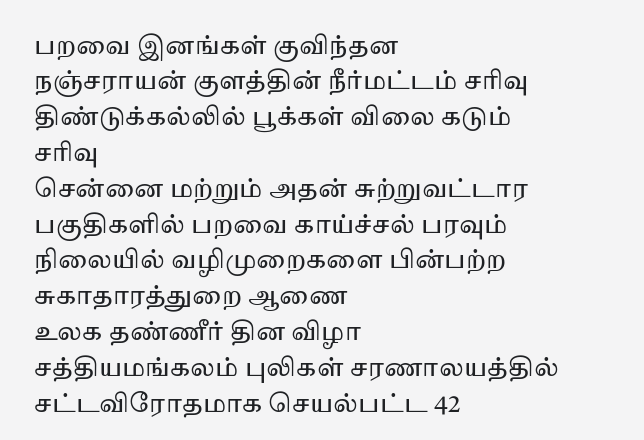பறவை இனங்கள் குவிந்தன
நஞ்சராயன் குளத்தின் நீர்மட்டம் சரிவு
திண்டுக்கல்லில் பூக்கள் விலை கடும் சரிவு
சென்னை மற்றும் அதன் சுற்றுவட்டார பகுதிகளில் பறவை காய்ச்சல் பரவும் நிலையில் வழிமுறைகளை பின்பற்ற சுகாதாரத்துறை ஆணை
உலக தண்ணீர் தின விழா
சத்தியமங்கலம் புலிகள் சரணாலயத்தில் சட்டவிரோதமாக செயல்பட்ட 42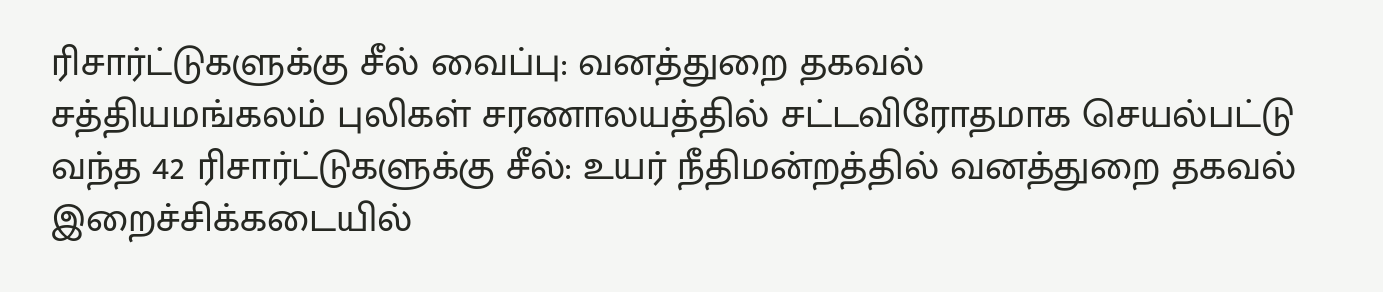ரிசார்ட்டுகளுக்கு சீல் வைப்பு: வனத்துறை தகவல்
சத்தியமங்கலம் புலிகள் சரணாலயத்தில் சட்டவிரோதமாக செயல்பட்டு வந்த 42 ரிசார்ட்டுகளுக்கு சீல்: உயர் நீதிமன்றத்தில் வனத்துறை தகவல்
இறைச்சிக்கடையில்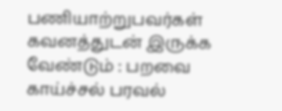பணியாற்றுபவர்கள் கவனத்துடன் இருக்க வேண்டும் : பறவை காய்ச்சல் பரவல்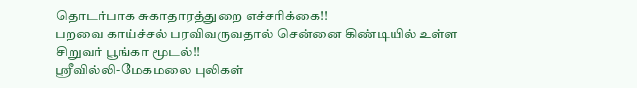தொடர்பாக சுகாதாரத்துறை எச்சரிக்கை!!
பறவை காய்ச்சல் பரவிவருவதால் சென்னை கிண்டியில் உள்ள சிறுவர் பூங்கா மூடல்!!
ஸ்ரீவில்லி-மேகமலை புலிகள்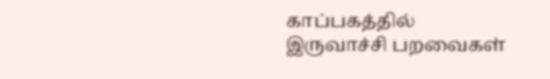காப்பகத்தில் இருவாச்சி பறவைகள்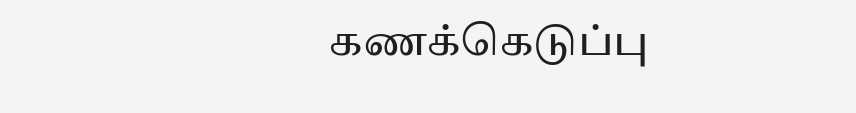கணக்கெடுப்பு